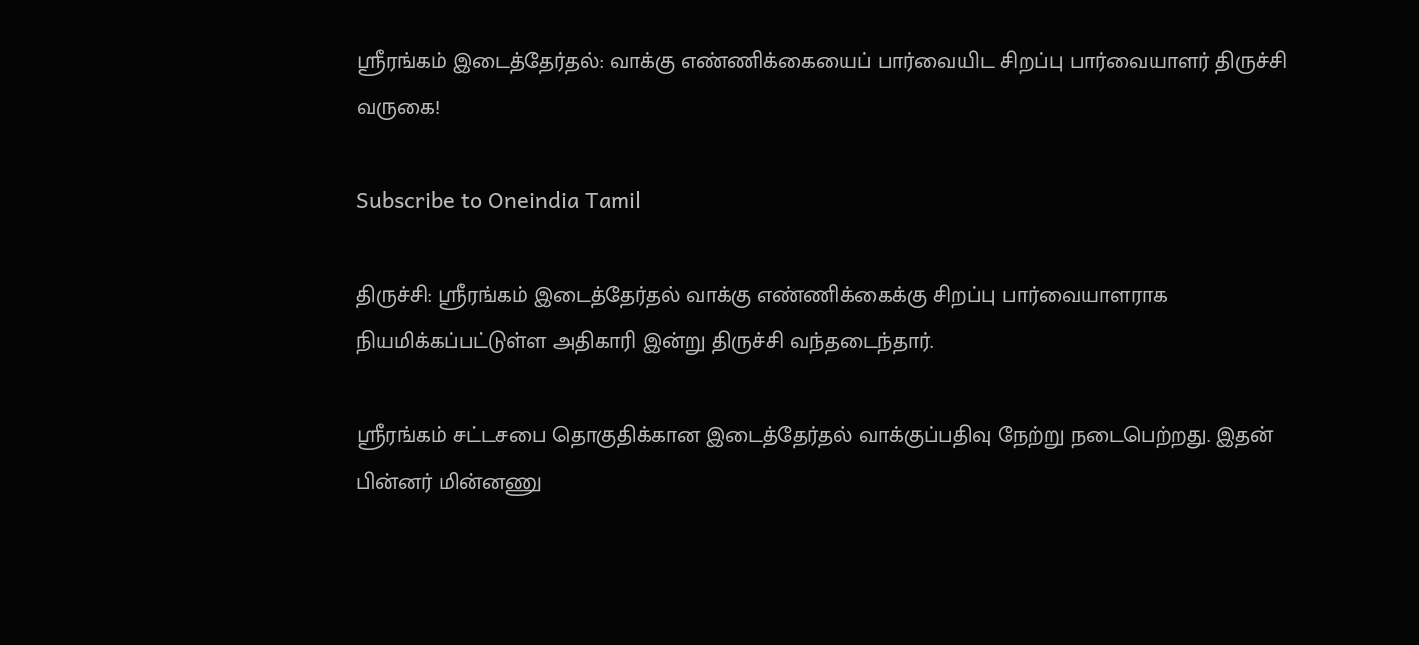ஸ்ரீரங்கம் இடைத்தேர்தல்: வாக்கு எண்ணிக்கையைப் பார்வையிட சிறப்பு பார்வையாளர் திருச்சி வருகை!

Subscribe to Oneindia Tamil

திருச்சி: ஸ்ரீரங்கம் இடைத்தேர்தல் வாக்கு எண்ணிக்கைக்கு சிறப்பு பார்வையாளராக நியமிக்கப்பட்டுள்ள அதிகாரி இன்று திருச்சி வந்தடைந்தார்.

ஸ்ரீரங்கம் சட்டசபை தொகுதிக்கான இடைத்தேர்தல் வாக்குப்பதிவு நேற்று நடைபெற்றது. இதன் பின்னர் மின்னணு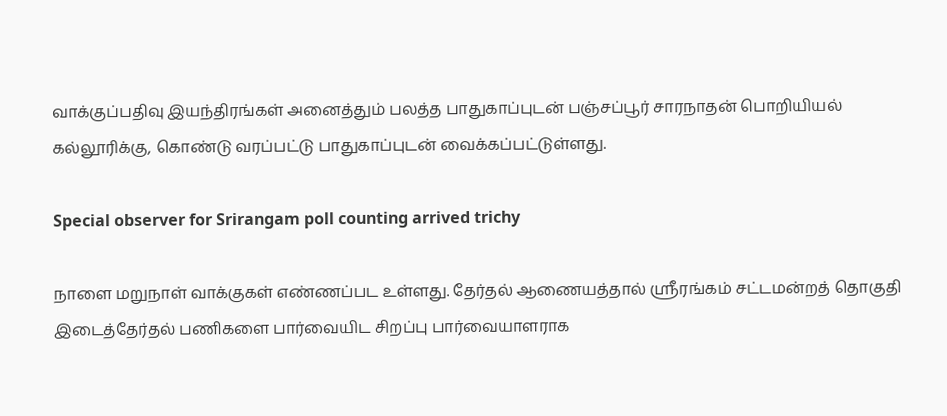வாக்குப்பதிவு இயந்திரங்கள் அனைத்தும் பலத்த பாதுகாப்புடன் பஞ்சப்பூர் சாரநாதன் பொறியியல் கல்லூரிக்கு, கொண்டு வரப்பட்டு பாதுகாப்புடன் வைக்கப்பட்டுள்ளது.

Special observer for Srirangam poll counting arrived trichy

நாளை மறுநாள் வாக்குகள் எண்ணப்பட உள்ளது. தேர்தல் ஆணையத்தால் ஸ்ரீரங்கம் சட்டமன்றத் தொகுதி இடைத்தேர்தல் பணிகளை பார்வையிட சிறப்பு பார்வையாளராக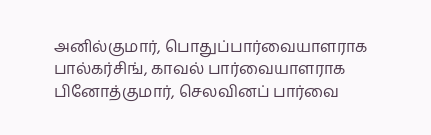அனில்குமார், பொதுப்பார்வையாளராக பால்கர்சிங், காவல் பார்வையாளராக பினோத்குமார், செலவினப் பார்வை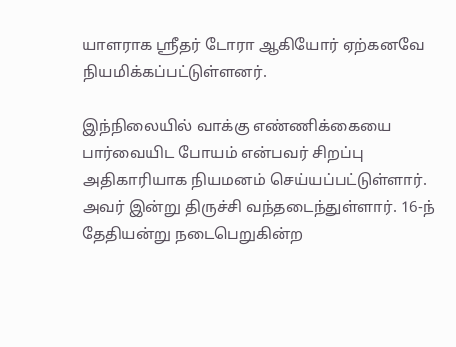யாளராக ஸ்ரீதர் டோரா ஆகியோர் ஏற்கனவே நியமிக்கப்பட்டுள்ளனர்.

இந்நிலையில் வாக்கு எண்ணிக்கையை பார்வையிட போயம் என்பவர் சிறப்பு அதிகாரியாக நியமனம் செய்யப்பட்டுள்ளார். அவர் இன்று திருச்சி வந்தடைந்துள்ளார். 16-ந் தேதியன்று நடைபெறுகின்ற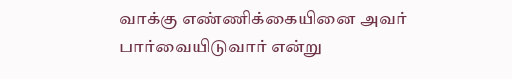வாக்கு எண்ணிக்கையினை அவர் பார்வையிடுவார் என்று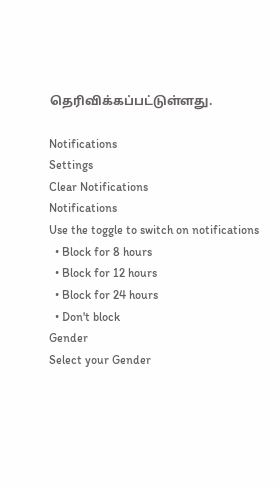தெரிவிக்கப்பட்டுள்ளது.

Notifications
Settings
Clear Notifications
Notifications
Use the toggle to switch on notifications
  • Block for 8 hours
  • Block for 12 hours
  • Block for 24 hours
  • Don't block
Gender
Select your Gender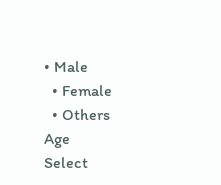• Male
  • Female
  • Others
Age
Select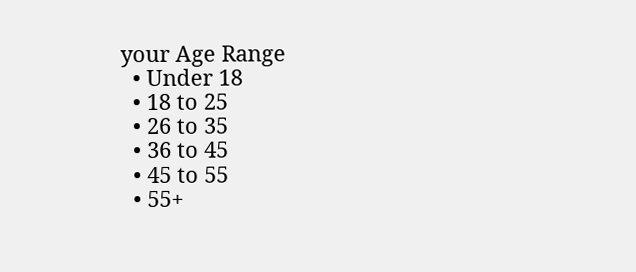your Age Range
  • Under 18
  • 18 to 25
  • 26 to 35
  • 36 to 45
  • 45 to 55
  • 55+